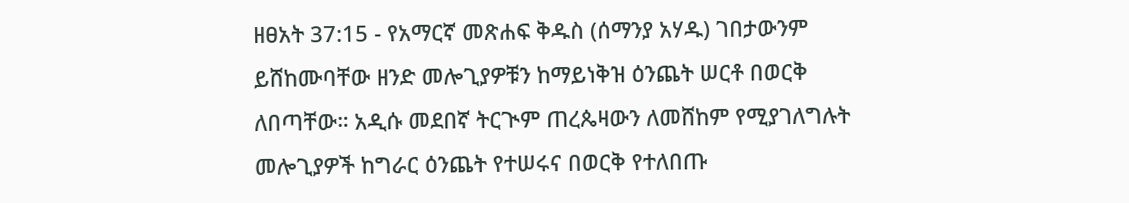ዘፀአት 37:15 - የአማርኛ መጽሐፍ ቅዱስ (ሰማንያ አሃዱ) ገበታውንም ይሸከሙባቸው ዘንድ መሎጊያዎቹን ከማይነቅዝ ዕንጨት ሠርቶ በወርቅ ለበጣቸው። አዲሱ መደበኛ ትርጒም ጠረጴዛውን ለመሸከም የሚያገለግሉት መሎጊያዎች ከግራር ዕንጨት የተሠሩና በወርቅ የተለበጡ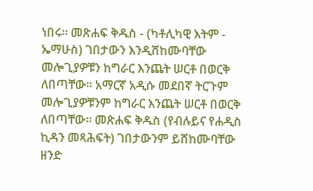ነበሩ። መጽሐፍ ቅዱስ - (ካቶሊካዊ እትም - ኤማሁስ) ገበታውን እንዲሸከሙባቸው መሎጊያዎቹን ከግራር እንጨት ሠርቶ በወርቅ ለበጣቸው። አማርኛ አዲሱ መደበኛ ትርጉም መሎጊያዎቹንም ከግራር እንጨት ሠርቶ በወርቅ ለበጣቸው። መጽሐፍ ቅዱስ (የብሉይና የሐዲስ ኪዳን መጻሕፍት) ገበታውንም ይሸከሙባቸው ዘንድ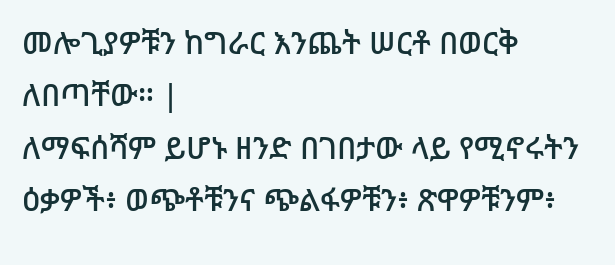መሎጊያዎቹን ከግራር እንጨት ሠርቶ በወርቅ ለበጣቸው። |
ለማፍሰሻም ይሆኑ ዘንድ በገበታው ላይ የሚኖሩትን ዕቃዎች፥ ወጭቶቹንና ጭልፋዎቹን፥ ጽዋዎቹንም፥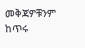መቅጃዎቹንም ከጥሩ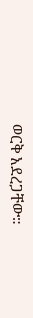ወርቅ አደረጋቸው።